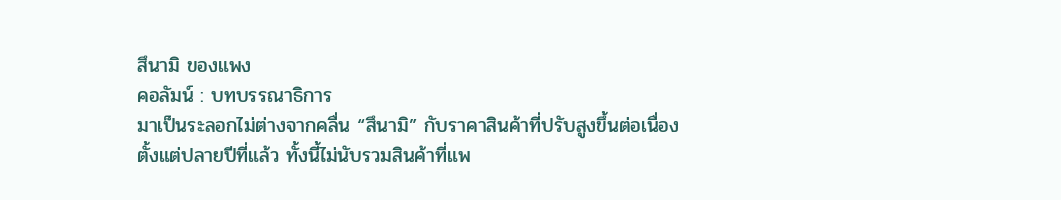สึนามิ ของแพง
คอลัมน์ : บทบรรณาธิการ
มาเป็นระลอกไม่ต่างจากคลื่น “สึนามิ” กับราคาสินค้าที่ปรับสูงขึ้นต่อเนื่องตั้งแต่ปลายปีที่แล้ว ทั้งนี้ไม่นับรวมสินค้าที่แพ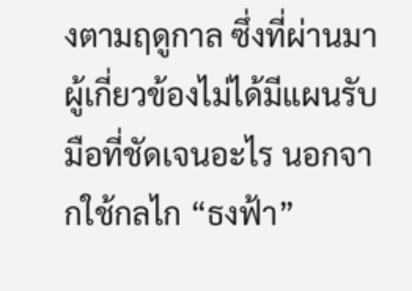งตามฤดูกาล ซึ่งที่ผ่านมาผู้เกี่ยวข้องไม่ได้มีแผนรับมือที่ชัดเจนอะไร นอกจากใช้กลไก “ธงฟ้า”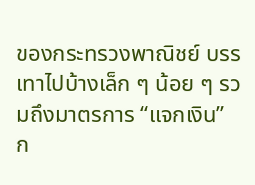ของกระทรวงพาณิชย์ บรรเทาไปบ้างเล็ก ๆ น้อย ๆ รวมถึงมาตรการ “แจกเงิน”
ก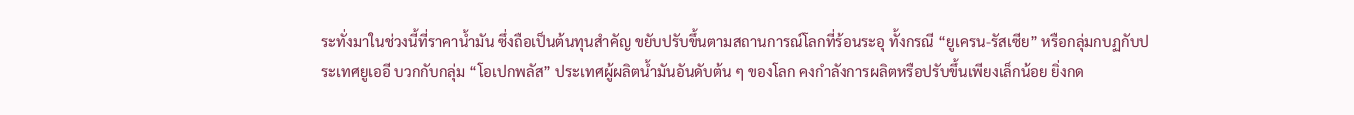ระทั่งมาในช่วงนี้ที่ราคาน้ำมัน ซึ่งถือเป็นต้นทุนสำคัญ ขยับปรับขึ้นตามสถานการณ์โลกที่ร้อนระอุ ทั้งกรณี “ยูเครน-รัสเซีย” หรือกลุ่มกบฏกับประเทศยูเออี บวกกับกลุ่ม “โอเปกพลัส” ประเทศผู้ผลิตน้ำมันอันดับต้น ๆ ของโลก คงกำลังการผลิตหรือปรับขึ้นเพียงเล็กน้อย ยิ่งกด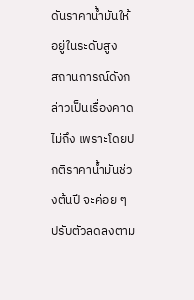ดันราคาน้ำมันให้อยู่ในระดับสูง
สถานการณ์ดังกล่าวเป็นเรื่องคาดไม่ถึง เพราะโดยปกติราคาน้ำมันช่วงต้นปี จะค่อย ๆ ปรับตัวลดลงตาม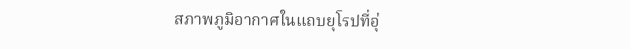สภาพภูมิอากาศในแถบยุโรปที่อุ่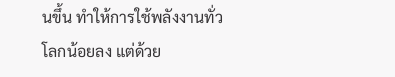นขึ้น ทำให้การใช้พลังงานทั่วโลกน้อยลง แต่ด้วย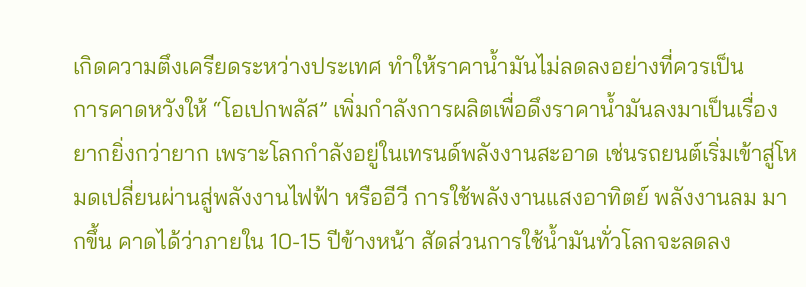เกิดความตึงเครียดระหว่างประเทศ ทำให้ราคาน้ำมันไม่ลดลงอย่างที่ควรเป็น
การคาดหวังให้ “โอเปกพลัส” เพิ่มกำลังการผลิตเพื่อดึงราคาน้ำมันลงมาเป็นเรื่องยากยิ่งกว่ายาก เพราะโลกกำลังอยู่ในเทรนด์พลังงานสะอาด เช่นรถยนต์เริ่มเข้าสู่โหมดเปลี่ยนผ่านสู่พลังงานไฟฟ้า หรืออีวี การใช้พลังงานแสงอาทิตย์ พลังงานลม มากขึ้น คาดได้ว่าภายใน 10-15 ปีข้างหน้า สัดส่วนการใช้น้ำมันทั่วโลกจะลดลง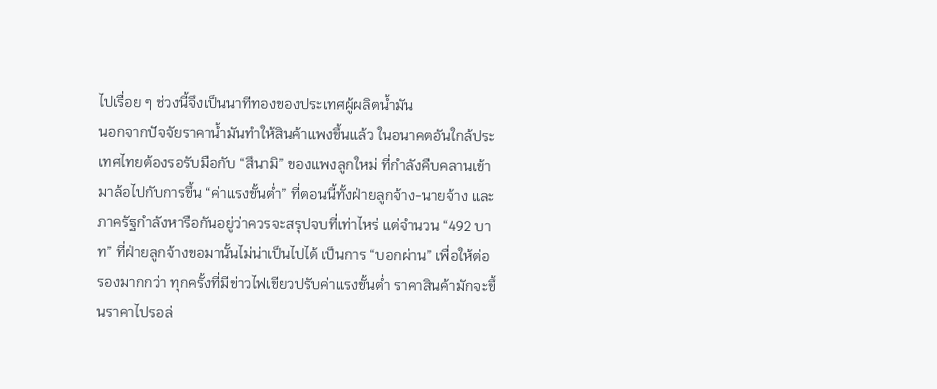ไปเรื่อย ๆ ช่วงนี้จึงเป็นนาทีทองของประเทศผู้ผลิตน้ำมัน
นอกจากปัจจัยราคาน้ำมันทำให้สินค้าแพงขึ้นแล้ว ในอนาคตอันใกล้ประเทศไทยต้องรอรับมือกับ “สึนามิ” ของแพงลูกใหม่ ที่กำลังคืบคลานเข้ามาล้อไปกับการขึ้น “ค่าแรงขั้นต่ำ” ที่ตอนนี้ทั้งฝ่ายลูกจ้าง-นายจ้าง และภาครัฐกำลังหารือกันอยู่ว่าควรจะสรุปจบที่เท่าไหร่ แต่จำนวน “492 บาท” ที่ฝ่ายลูกจ้างขอมานั้นไม่น่าเป็นไปได้ เป็นการ “บอกผ่าน” เพื่อให้ต่อรองมากกว่า ทุกครั้งที่มีข่าวไฟเขียวปรับค่าแรงขั้นต่ำ ราคาสินค้ามักจะขึ้นราคาไปรอล่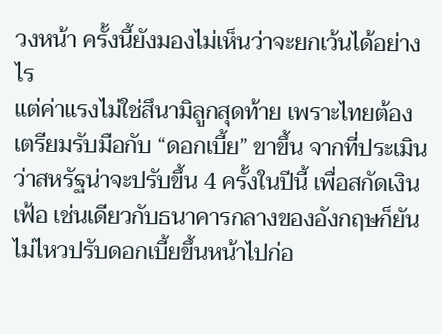วงหน้า ครั้งนี้ยังมองไม่เห็นว่าจะยกเว้นได้อย่างไร
แต่ค่าแรงไม่ใช่สึนามิลูกสุดท้าย เพราะไทยต้องเตรียมรับมือกับ “ดอกเบี้ย” ขาขึ้น จากที่ประเมินว่าสหรัฐน่าจะปรับขึ้น 4 ครั้งในปีนี้ เพื่อสกัดเงินเฟ้อ เช่นเดียวกับธนาคารกลางของอังกฤษก็ยันไม่ไหวปรับดอกเบี้ยขึ้นหน้าไปก่อ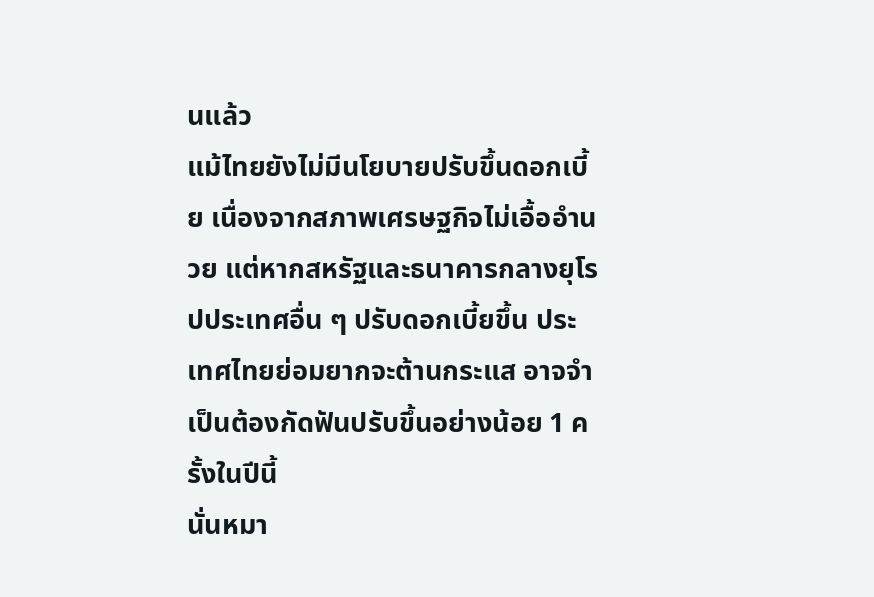นแล้ว
แม้ไทยยังไม่มีนโยบายปรับขึ้นดอกเบี้ย เนื่องจากสภาพเศรษฐกิจไม่เอื้ออำนวย แต่หากสหรัฐและธนาคารกลางยุโรปประเทศอื่น ๆ ปรับดอกเบี้ยขึ้น ประเทศไทยย่อมยากจะต้านกระแส อาจจำเป็นต้องกัดฟันปรับขึ้นอย่างน้อย 1 ครั้งในปีนี้
นั่นหมา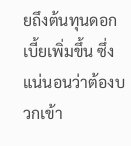ยถึงต้นทุนดอกเบี้ยเพิ่มขึ้น ซึ่งแน่นอนว่าต้องบวกเข้า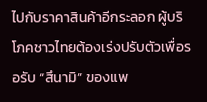ไปกับราคาสินค้าอีกระลอก ผู้บริโภคชาวไทยต้องเร่งปรับตัวเพื่อรอรับ “สึนามิ” ของแพ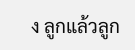ง ลูกแล้วลูก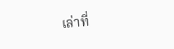เล่าที่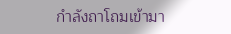กำลังถาโถมเข้ามา